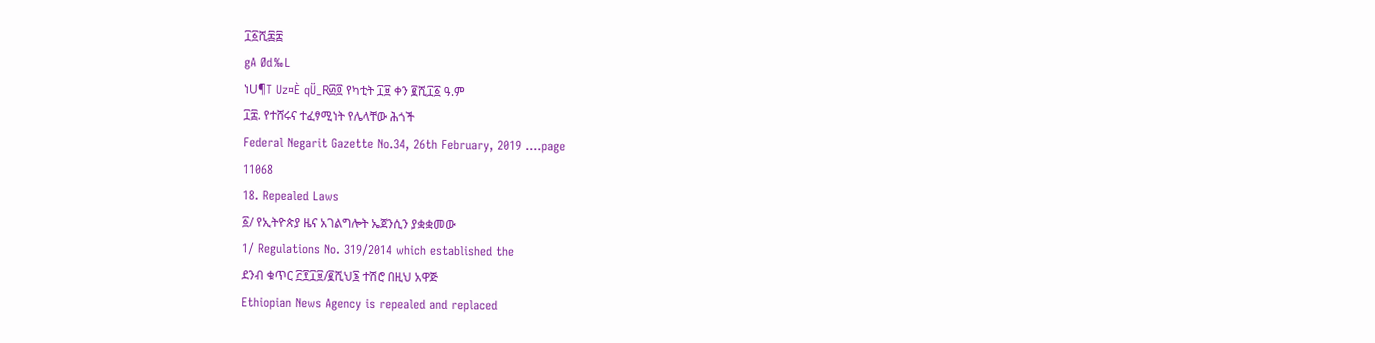፲፩ሺ፷፰
gA Ød‰L
ነU¶T Uz¤È qÜ_R፴፬ የካቲት ፲፱ ቀን ፪ሺ፲፩ ዓ.ም
፲፰. የተሸሩና ተፈፃሚነት የሌላቸው ሕጎች
Federal Negarit Gazette No.34, 26th February, 2019 ….page
11068
18. Repealed Laws
፩/ የኢትዮጵያ ዜና አገልግሎት ኤጀንሲን ያቋቋመው
1/ Regulations No. 319/2014 which established the
ደንብ ቁጥር ፫፻፲፱/፪ሺህ፮ ተሽሮ በዚህ አዋጅ
Ethiopian News Agency is repealed and replaced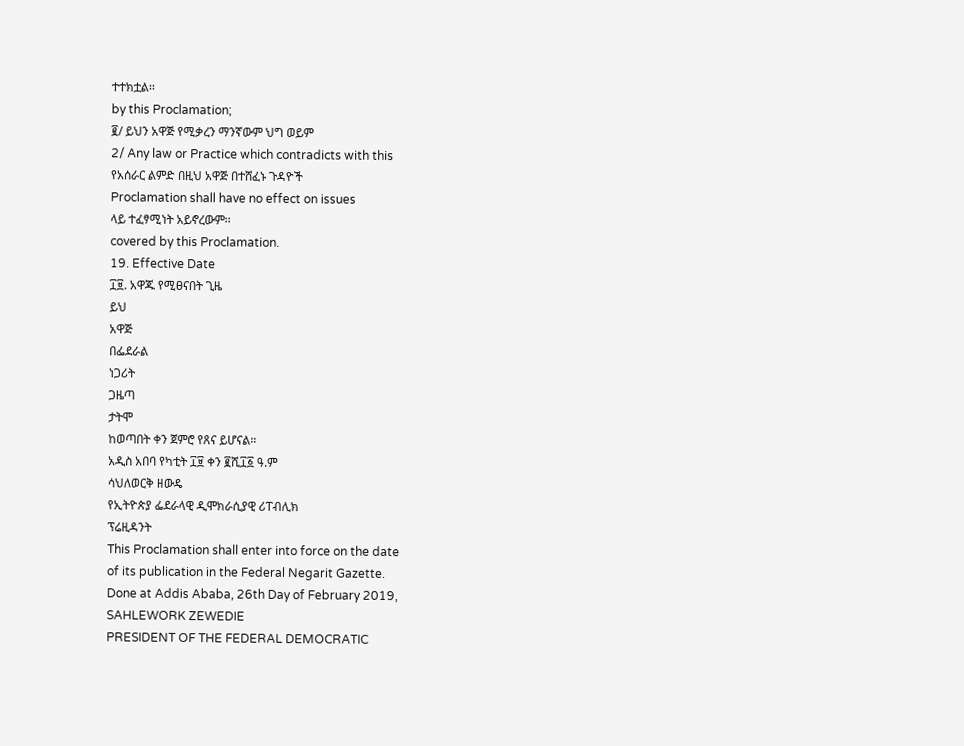ተተክቷል፡፡
by this Proclamation;
፪/ ይህን አዋጅ የሚቃረን ማንኛውም ህግ ወይም
2/ Any law or Practice which contradicts with this
የአሰራር ልምድ በዚህ አዋጅ በተሸፈኑ ጉዳዮች
Proclamation shall have no effect on issues
ላይ ተፈፃሚነት አይኖረውም፡፡
covered by this Proclamation.
19. Effective Date
፲፱. አዋጁ የሚፀናበት ጊዜ
ይህ
አዋጅ
በፌደራል
ነጋሪት
ጋዜጣ
ታትሞ
ከወጣበት ቀን ጀምሮ የጸና ይሆናል።
አዲስ አበባ የካቲት ፲፱ ቀን ፪ሺ፲፩ ዓ.ም
ሳህለወርቅ ዘውዴ
የኢትዮጵያ ፌደራላዊ ዲሞክራሲያዊ ሪፐብሊክ
ፕሬዚዳንት
This Proclamation shall enter into force on the date
of its publication in the Federal Negarit Gazette.
Done at Addis Ababa, 26th Day of February 2019,
SAHLEWORK ZEWEDIE
PRESIDENT OF THE FEDERAL DEMOCRATIC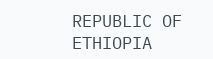REPUBLIC OF ETHIOPIA